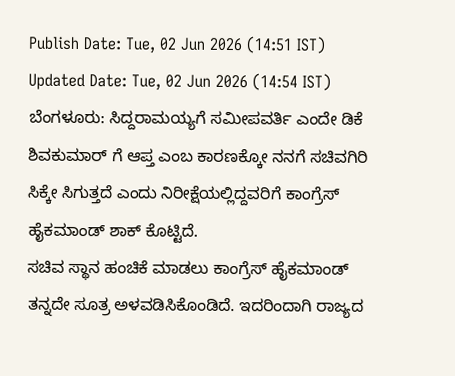Publish Date: Tue, 02 Jun 2026 (14:51 IST)
Updated Date: Tue, 02 Jun 2026 (14:54 IST)
ಬೆಂಗಳೂರು: ಸಿದ್ದರಾಮಯ್ಯಗೆ ಸಮೀಪವರ್ತಿ ಎಂದೇ ಡಿಕೆ ಶಿವಕುಮಾರ್ ಗೆ ಆಪ್ತ ಎಂಬ ಕಾರಣಕ್ಕೋ ನನಗೆ ಸಚಿವಗಿರಿ ಸಿಕ್ಕೇ ಸಿಗುತ್ತದೆ ಎಂದು ನಿರೀಕ್ಷೆಯಲ್ಲಿದ್ದವರಿಗೆ ಕಾಂಗ್ರೆಸ್ ಹೈಕಮಾಂಡ್ ಶಾಕ್ ಕೊಟ್ಟಿದೆ.
ಸಚಿವ ಸ್ಥಾನ ಹಂಚಿಕೆ ಮಾಡಲು ಕಾಂಗ್ರೆಸ್ ಹೈಕಮಾಂಡ್ ತನ್ನದೇ ಸೂತ್ರ ಅಳವಡಿಸಿಕೊಂಡಿದೆ. ಇದರಿಂದಾಗಿ ರಾಜ್ಯದ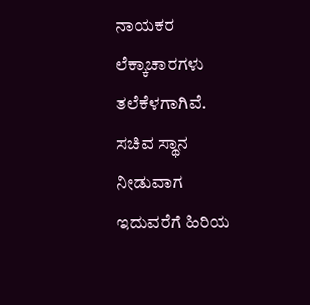ನಾಯಕರ ಲೆಕ್ಕಾಚಾರಗಳು ತಲೆಕೆಳಗಾಗಿವೆ. ಸಚಿವ ಸ್ಥಾನ ನೀಡುವಾಗ ಇದುವರೆಗೆ ಹಿರಿಯ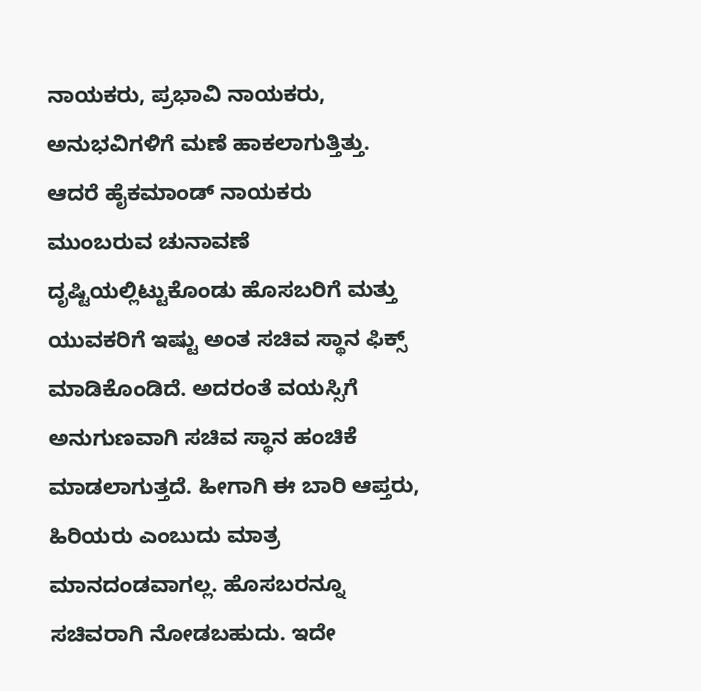ನಾಯಕರು, ಪ್ರಭಾವಿ ನಾಯಕರು, ಅನುಭವಿಗಳಿಗೆ ಮಣೆ ಹಾಕಲಾಗುತ್ತಿತ್ತು.
ಆದರೆ ಹೈಕಮಾಂಡ್ ನಾಯಕರು ಮುಂಬರುವ ಚುನಾವಣೆ ದೃಷ್ಟಿಯಲ್ಲಿಟ್ಟುಕೊಂಡು ಹೊಸಬರಿಗೆ ಮತ್ತು ಯುವಕರಿಗೆ ಇಷ್ಟು ಅಂತ ಸಚಿವ ಸ್ಥಾನ ಫಿಕ್ಸ್ ಮಾಡಿಕೊಂಡಿದೆ. ಅದರಂತೆ ವಯಸ್ಸಿಗೆ ಅನುಗುಣವಾಗಿ ಸಚಿವ ಸ್ಥಾನ ಹಂಚಿಕೆ ಮಾಡಲಾಗುತ್ತದೆ. ಹೀಗಾಗಿ ಈ ಬಾರಿ ಆಪ್ತರು, ಹಿರಿಯರು ಎಂಬುದು ಮಾತ್ರ ಮಾನದಂಡವಾಗಲ್ಲ. ಹೊಸಬರನ್ನೂ ಸಚಿವರಾಗಿ ನೋಡಬಹುದು. ಇದೇ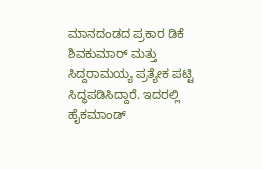ಮಾನದಂಡದ ಪ್ರಕಾರ ಡಿಕೆ ಶಿವಕುಮಾರ್ ಮತ್ತು ಸಿದ್ದರಾಮಯ್ಯ ಪ್ರತ್ಯೇಕ ಪಟ್ಟಿ ಸಿದ್ಧಪಡಿಸಿದ್ದಾರೆ. ಇದರಲ್ಲಿ ಹೈಕಮಾಂಡ್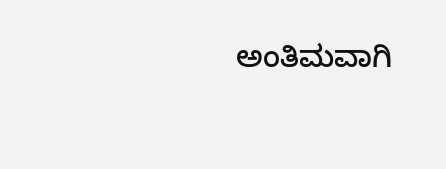ಅಂತಿಮವಾಗಿ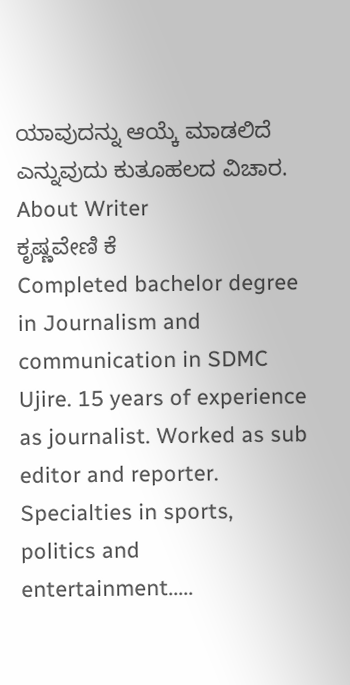ಯಾವುದನ್ನು ಆಯ್ಕೆ ಮಾಡಲಿದೆ ಎನ್ನುವುದು ಕುತೂಹಲದ ವಿಚಾರ.
About Writer
ಕೃಷ್ಣವೇಣಿ ಕೆ
Completed bachelor degree in Journalism and communication in SDMC Ujire. 15 years of experience as journalist. Worked as sub editor and reporter. Specialties in sports, politics and entertainment.....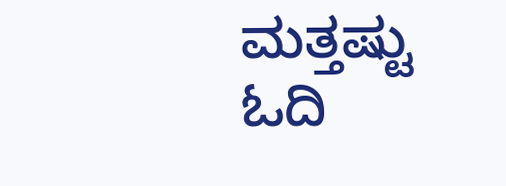ಮತ್ತಷ್ಟು ಓದಿ